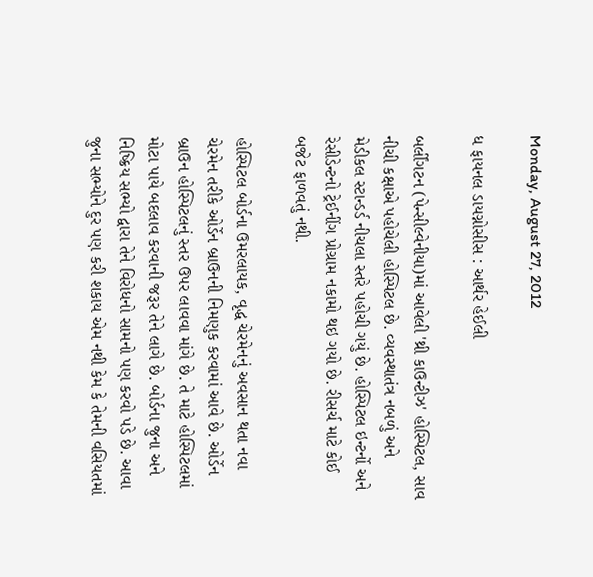Monday, August 27, 2012

ધ ફાયનલ ડાયગ્નોસીસ : આર્થર હેઈલી

બર્લીંગટન (પેન્સીલ્વેનીયા)માં આવેલી 'થ્રી કાઉન્ટીઝ' હોસ્પિટલ, સાવ નીચી કક્ષાએ પહોચેલી હોસ્પિટલ છે. વ્યવસ્થાતંત્ર નબળું અને મેડીકલ સ્ટાન્ડર્ડ નીચલા સ્તરે પહોચી ગયું છે. હોસ્પિટલ ઇન્ટર્નો અને રેસીડેન્ટનો ટ્રેઈનીંગ પ્રોગ્રામ નકામો થઇ ગયો છે. રીસર્ચ માટે કોઈ બજેટ ફાળવતું નથી.

હોસ્પિટલ બોર્ડના ઉમરલાયક, વૃદ્ધ ચેરમેનનું અવસાન થતા નવા ચેરમેન તરીકે ઓર્ડેન બ્રાઉનની નિમણુક કરવામાં આવે છે. ઓર્ડેન બ્રાઉન હોસ્પિટલનું સ્તર ઉપર લાવવા માંગે છે. તે માટે હોસ્પિટલમાં મોટા પાયે બદલાવ કરવાની જરૂર તેને લાગે છે. બોર્ડના જુના અને નિષ્ક્રિય સભ્યો દ્વારા તેને વિરોધનો સામનો પણ કરવો પડે છે. આવા જુના સભ્યોને દુર પણ કરી શકાય એમ નથી કેમ કે તેમની વસિયતમાં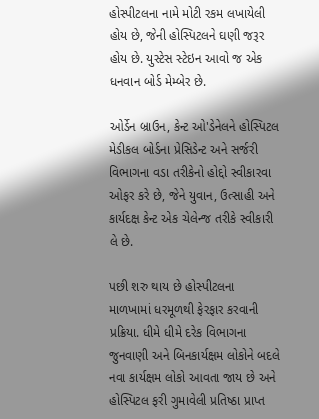હોસ્પીટલના નામે મોટી રકમ લખાયેલી હોય છે, જેની હોસ્પિટલને ઘણી જરૂર હોય છે. યુસ્ટેસ સ્ટેઇન આવો જ એક ધનવાન બોર્ડ મેમ્બેર છે.

ઓર્ડેન બ્રાઉન, કેન્ટ ઓ'ડેનેલને હોસ્પિટલ મેડીકલ બોર્ડના પ્રેસિડેન્ટ અને સર્જરી વિભાગના વડા તરીકેનો હોદ્દો સ્વીકારવા ઓફર કરે છે, જેને યુવાન, ઉત્સાહી અને કાર્યદક્ષ કેન્ટ એક ચેલેન્જ તરીકે સ્વીકારી લે છે.

પછી શરુ થાય છે હોસ્પીટલના માળખામાં ધરમૂળથી ફેરફાર કરવાની પ્રક્રિયા. ધીમે ધીમે દરેક વિભાગના જુનવાણી અને બિનકાર્યક્ષમ લોકોને બદલે નવા કાર્યક્ષમ લોકો આવતા જાય છે અને હોસ્પિટલ ફરી ગુમાવેલી પ્રતિષ્ઠા પ્રાપ્ત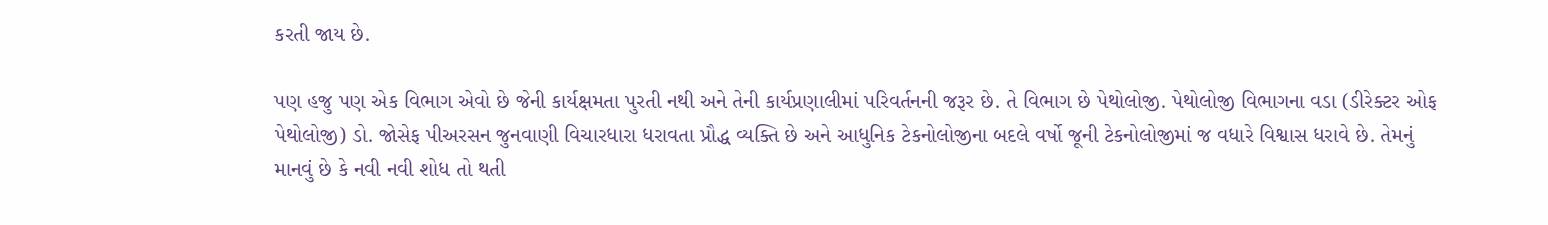કરતી જાય છે.

પણ હજુ પણ એક વિભાગ એવો છે જેની કાર્યક્ષમતા પુરતી નથી અને તેની કાર્યપ્રણાલીમાં પરિવર્તનની જરૂર છે. તે વિભાગ છે પેથોલોજી. પેથોલોજી વિભાગના વડા (ડીરેક્ટર ઓફ પેથોલોજી) ડો. જોસેફ પીઅરસન જુનવાણી વિચારધારા ધરાવતા પ્રૌદ્ધ વ્યક્તિ છે અને આધુનિક ટેકનોલોજીના બદલે વર્ષો જૂની ટેકનોલોજીમાં જ વધારે વિશ્વાસ ધરાવે છે. તેમનું માનવું છે કે નવી નવી શોધ તો થતી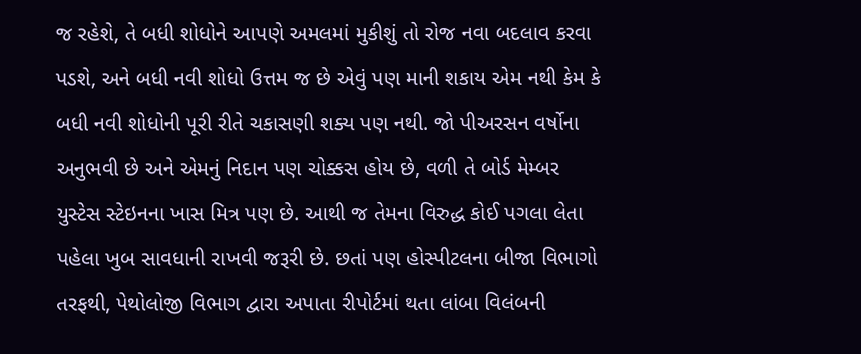જ રહેશે, તે બધી શોધોને આપણે અમલમાં મુકીશું તો રોજ નવા બદલાવ કરવા પડશે, અને બધી નવી શોધો ઉત્તમ જ છે એવું પણ માની શકાય એમ નથી કેમ કે બધી નવી શોધોની પૂરી રીતે ચકાસણી શક્ય પણ નથી. જો પીઅરસન વર્ષોના અનુભવી છે અને એમનું નિદાન પણ ચોક્કસ હોય છે, વળી તે બોર્ડ મેમ્બર યુસ્ટેસ સ્ટેઇનના ખાસ મિત્ર પણ છે. આથી જ તેમના વિરુદ્ધ કોઈ પગલા લેતા પહેલા ખુબ સાવધાની રાખવી જરૂરી છે. છતાં પણ હોસ્પીટલના બીજા વિભાગો તરફથી, પેથોલોજી વિભાગ દ્વારા અપાતા રીપોર્ટમાં થતા લાંબા વિલંબની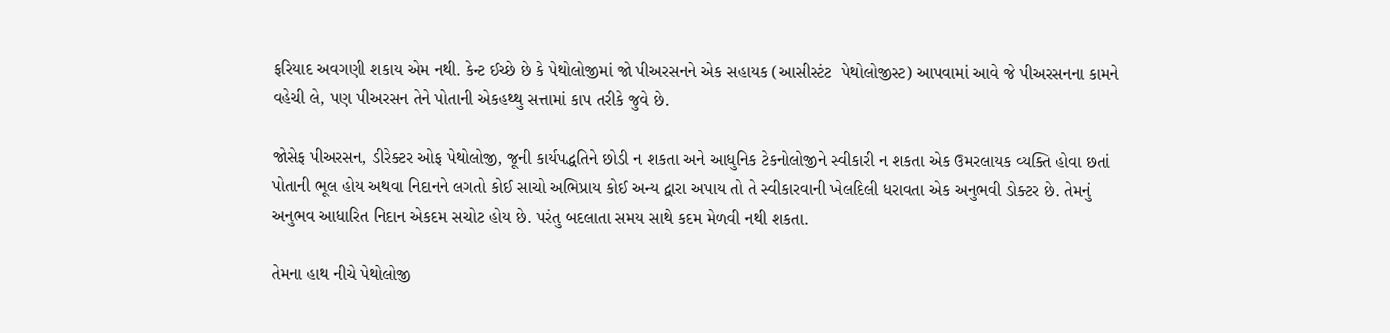ફરિયાદ અવગણી શકાય એમ નથી. કેન્ટ ઈચ્છે છે કે પેથોલોજીમાં જો પીઅરસનને એક સહાયક (આસીસ્ટંટ  પેથોલોજીસ્ટ) આપવામાં આવે જે પીઅરસનના કામને વહેચી લે, પણ પીઅરસન તેને પોતાની એકહથ્થુ સત્તામાં કાપ તરીકે જુવે છે.

જોસેફ પીઅરસન, ડીરેક્ટર ઓફ પેથોલોજી, જૂની કાર્યપદ્ધતિને છોડી ન શકતા અને આધુનિક ટેકનોલોજીને સ્વીકારી ન શકતા એક ઉમરલાયક વ્યક્તિ હોવા છતાં પોતાની ભૂલ હોય અથવા નિદાનને લગતો કોઈ સાચો અભિપ્રાય કોઈ અન્ય દ્વારા અપાય તો તે સ્વીકારવાની ખેલદિલી ધરાવતા એક અનુભવી ડોક્ટર છે. તેમનું અનુભવ આધારિત નિદાન એકદમ સચોટ હોય છે. પરંતુ બદલાતા સમય સાથે કદમ મેળવી નથી શકતા.

તેમના હાથ નીચે પેથોલોજી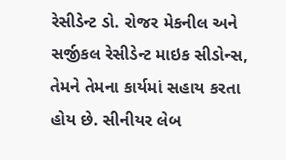રેસીડેન્ટ ડો. રોજર મેકનીલ અને સર્જીકલ રેસીડેન્ટ માઇક સીડોન્સ, તેમને તેમના કાર્યમાં સહાય કરતા હોય છે. સીનીયર લેબ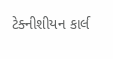ટેક્નીશીયન કાર્લ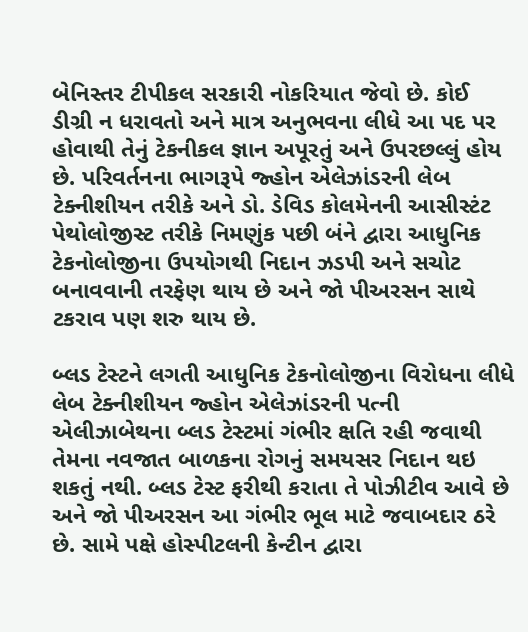બેનિસ્તર ટીપીકલ સરકારી નોકરિયાત જેવો છે. કોઈ ડીગ્રી ન ધરાવતો અને માત્ર અનુભવના લીધે આ પદ પર હોવાથી તેનું ટેકનીકલ જ્ઞાન અપૂરતું અને ઉપરછલ્લું હોય છે. પરિવર્તનના ભાગરૂપે જ્હોન એલેઝાંડરની લેબ ટેક્નીશીયન તરીકે અને ડો. ડેવિડ કોલમેનની આસીસ્ટંટ પેથોલોજીસ્ટ તરીકે નિમણુંક પછી બંને દ્વારા આધુનિક ટેકનોલોજીના ઉપયોગથી નિદાન ઝડપી અને સચોટ બનાવવાની તરફેણ થાય છે અને જો પીઅરસન સાથે ટકરાવ પણ શરુ થાય છે.

બ્લડ ટેસ્ટને લગતી આધુનિક ટેકનોલોજીના વિરોધના લીધે લેબ ટેક્નીશીયન જ્હોન એલેઝાંડરની પત્ની એલીઝાબેથના બ્લડ ટેસ્ટમાં ગંભીર ક્ષતિ રહી જવાથી તેમના નવજાત બાળકના રોગનું સમયસર નિદાન થઇ શકતું નથી. બ્લડ ટેસ્ટ ફરીથી કરાતા તે પોઝીટીવ આવે છે અને જો પીઅરસન આ ગંભીર ભૂલ માટે જવાબદાર ઠરે છે. સામે પક્ષે હોસ્પીટલની કેન્ટીન દ્વારા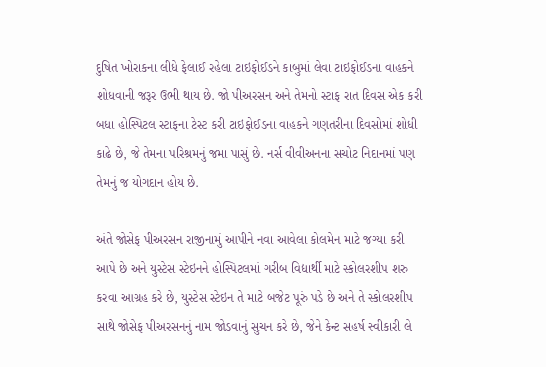દુષિત ખોરાકના લીધે ફેલાઈ રહેલા ટાઇફોઈડને કાબુમાં લેવા ટાઇફોઈડના વાહકને શોધવાની જરૂર ઉભી થાય છે. જો પીઅરસન અને તેમનો સ્ટાફ રાત દિવસ એક કરી બધા હોસ્પિટલ સ્ટાફના ટેસ્ટ કરી ટાઇફોઈડના વાહકને ગણતરીના દિવસોમાં શોધી કાઢે છે, જે તેમના પરિશ્રમનું જમા પાસું છે. નર્સ વીવીઅનના સચોટ નિદાનમાં પણ તેમનું જ યોગદાન હોય છે.

અંતે જોસેફ પીઅરસન રાજીનામું આપીને નવા આવેલા કોલમેન માટે જગ્યા કરી આપે છે અને યુસ્ટેસ સ્ટેઇનને હોસ્પિટલમાં ગરીબ વિદ્યાર્થી માટે સ્કોલરશીપ શરુ કરવા આગ્રહ કરે છે, યુસ્ટેસ સ્ટેઇન તે માટે બજેટ પૂરું પડે છે અને તે સ્કોલરશીપ સાથે જોસેફ પીઅરસનનું નામ જોડવાનું સુચન કરે છે, જેને કેન્ટ સહર્ષ સ્વીકારી લે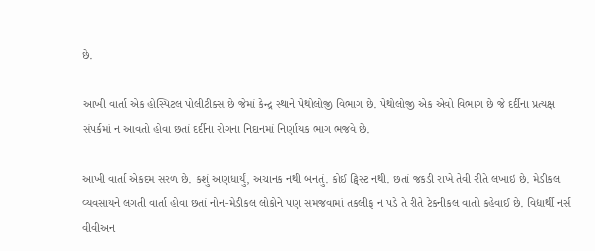છે.

આખી વાર્તા એક હોસ્પિટલ પોલીટીક્સ છે જેમાં કેન્દ્ર સ્થાને પેથોલોજી વિભાગ છે. પેથોલોજી એક એવો વિભાગ છે જે દર્દીના પ્રત્યક્ષ સંપર્કમાં ન આવતો હોવા છતાં દર્દીના રોગના નિદાનમાં નિર્ણાયક ભાગ ભજવે છે.

આખી વાર્તા એકદમ સરળ છે. કશું અણધાર્યું, અચાનક નથી બનતું. કોઈ ટ્વિસ્ટ નથી. છતાં જકડી રાખે તેવી રીતે લખાઇ છે. મેડીકલ વ્યવસાયને લગતી વાર્તા હોવા છતાં નોન-મેડીકલ લોકોને પણ સમજવામાં તકલીફ ન પડે તે રીતે ટેકનીકલ વાતો કહેવાઈ છે. વિદ્યાર્થી નર્સ વીવીઅન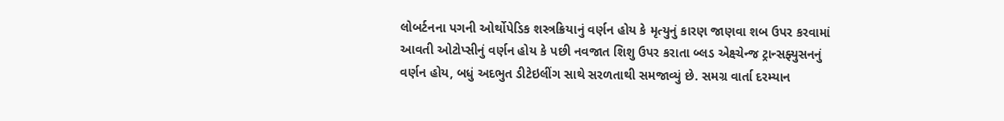લોબર્ટનના પગની ઓર્થોપેડિક શસ્ત્રક્રિયાનું વર્ણન હોય કે મૃત્યુનું કારણ જાણવા શબ ઉપર કરવામાં આવતી ઓટોપ્સીનું વર્ણન હોય કે પછી નવજાત શિશુ ઉપર કરાતા બ્લડ એક્ષ્ચેન્જ ટ્રાન્સફ્યુસનનું વર્ણન હોય, બધું અદભુત ડીટેઇલીંગ સાથે સરળતાથી સમજાવ્યું છે. સમગ્ર વાર્તા દરમ્યાન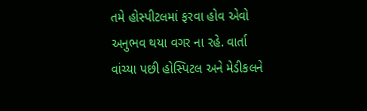તમે હોસ્પીટલમાં ફરવા હોવ એવો અનુભવ થયા વગર ના રહે. વાર્તા વાંચ્યા પછી હોસ્પિટલ અને મેડીકલને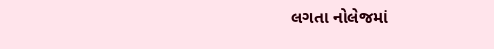લગતા નોલેજમાં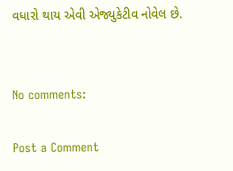વધારો થાય એવી એજ્યુકેટીવ નોવેલ છે.


No comments:

Post a Comment